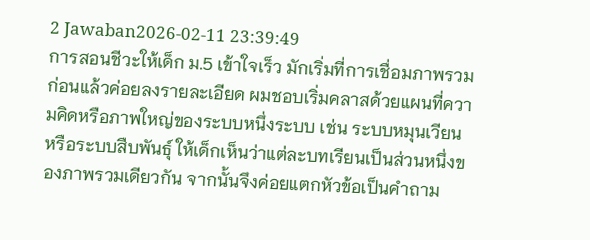2 Jawaban2026-02-11 23:39:49
การสอนชีวะให้เด็ก ม.5 เข้าใจเร็ว มักเริ่มที่การเชื่อมภาพรวมก่อนแล้วค่อยลงรายละเอียด ผมชอบเริ่มคลาสด้วยแผนที่ความคิดหรือภาพใหญ่ของระบบหนึ่งระบบ เช่น ระบบหมุนเวียนหรือระบบสืบพันธุ์ ให้เด็กเห็นว่าแต่ละบทเรียนเป็นส่วนหนึ่งของภาพรวมเดียวกัน จากนั้นจึงค่อยแตกหัวข้อเป็นคำถาม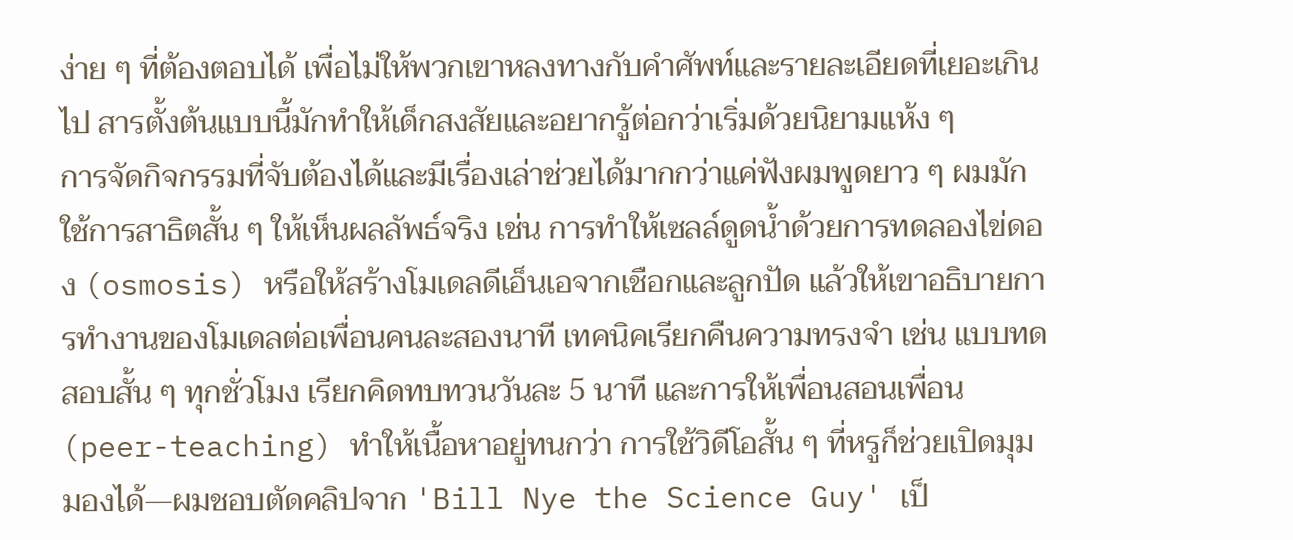ง่าย ๆ ที่ต้องตอบได้ เพื่อไม่ให้พวกเขาหลงทางกับคำศัพท์และรายละเอียดที่เยอะเกินไป สารตั้งต้นแบบนี้มักทำให้เด็กสงสัยและอยากรู้ต่อกว่าเริ่มด้วยนิยามแห้ง ๆ
การจัดกิจกรรมที่จับต้องได้และมีเรื่องเล่าช่วยได้มากกว่าแค่ฟังผมพูดยาว ๆ ผมมักใช้การสาธิตสั้น ๆ ให้เห็นผลลัพธ์จริง เช่น การทำให้เซลล์ดูดน้ำด้วยการทดลองไข่ดอง (osmosis) หรือให้สร้างโมเดลดีเอ็นเอจากเชือกและลูกปัด แล้วให้เขาอธิบายการทำงานของโมเดลต่อเพื่อนคนละสองนาที เทคนิคเรียกคืนความทรงจำ เช่น แบบทดสอบสั้น ๆ ทุกชั่วโมง เรียกคิดทบทวนวันละ 5 นาที และการให้เพื่อนสอนเพื่อน (peer-teaching) ทำให้เนื้อหาอยู่ทนกว่า การใช้วิดีโอสั้น ๆ ที่หรูก็ช่วยเปิดมุมมองได้—ผมชอบตัดคลิปจาก 'Bill Nye the Science Guy' เป็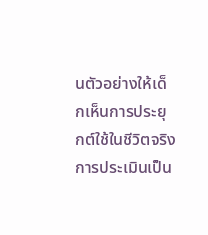นตัวอย่างให้เด็กเห็นการประยุกต์ใช้ในชีวิตจริง
การประเมินเป็น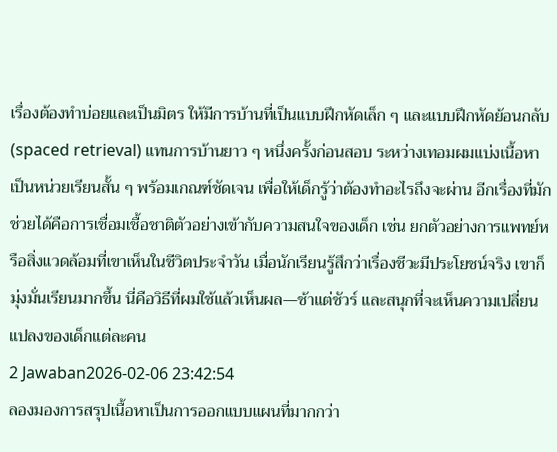เรื่องต้องทำบ่อยและเป็นมิตร ให้มีการบ้านที่เป็นแบบฝึกหัดเล็ก ๆ และแบบฝึกหัดย้อนกลับ (spaced retrieval) แทนการบ้านยาว ๆ หนึ่งครั้งก่อนสอบ ระหว่างเทอมผมแบ่งเนื้อหาเป็นหน่วยเรียนสั้น ๆ พร้อมเกณฑ์ชัดเจน เพื่อให้เด็กรู้ว่าต้องทำอะไรถึงจะผ่าน อีกเรื่องที่มักช่วยได้คือการเชื่อมเชื้อชาติตัวอย่างเข้ากับความสนใจของเด็ก เช่น ยกตัวอย่างการแพทย์หรือสิ่งแวดล้อมที่เขาเห็นในชีวิตประจำวัน เมื่อนักเรียนรู้สึกว่าเรื่องชีวะมีประโยชน์จริง เขาก็มุ่งมั่นเรียนมากขึ้น นี่คือวิธีที่ผมใช้แล้วเห็นผล—ช้าแต่ชัวร์ และสนุกที่จะเห็นความเปลี่ยนแปลงของเด็กแต่ละคน
2 Jawaban2026-02-06 23:42:54
ลองมองการสรุปเนื้อหาเป็นการออกแบบแผนที่มากกว่า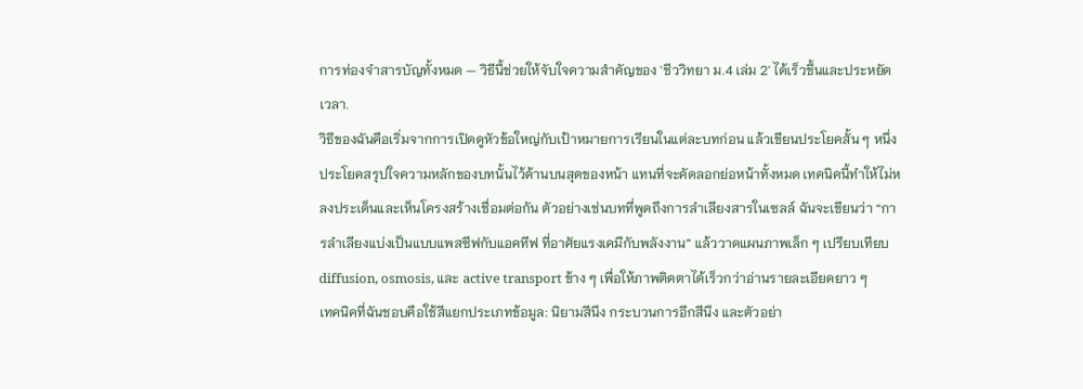การท่องจำสารบัญทั้งหมด — วิธีนี้ช่วยให้จับใจความสำคัญของ 'ชีววิทยา ม.4 เล่ม 2' ได้เร็วขึ้นและประหยัดเวลา.
วิธีของฉันคือเริ่มจากการเปิดดูหัวข้อใหญ่กับเป้าหมายการเรียนในแต่ละบทก่อน แล้วเขียนประโยคสั้น ๆ หนึ่งประโยคสรุปใจความหลักของบทนั้นไว้ด้านบนสุดของหน้า แทนที่จะคัดลอกย่อหน้าทั้งหมด เทคนิคนี้ทำให้ไม่หลงประเด็นและเห็นโครงสร้างเชื่อมต่อกัน ตัวอย่างเช่นบทที่พูดถึงการลำเลียงสารในเซลล์ ฉันจะเขียนว่า “การลำเลียงแบ่งเป็นแบบแพสซีฟกับแอคทีฟ ที่อาศัยแรงเคมีกับพลังงาน” แล้ววาดแผนภาพเล็ก ๆ เปรียบเทียบ diffusion, osmosis, และ active transport ข้าง ๆ เพื่อให้ภาพติดตาได้เร็วกว่าอ่านรายละเอียดยาว ๆ
เทคนิคที่ฉันชอบคือใช้สีแยกประเภทข้อมูล: นิยามสีนึง กระบวนการอีกสีนึง และตัวอย่า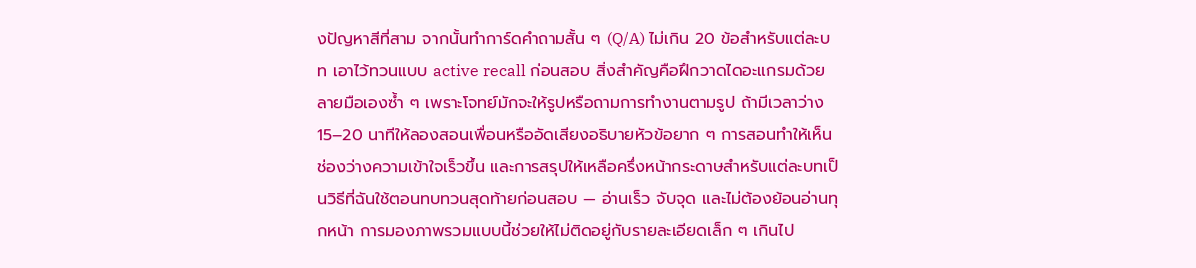งปัญหาสีที่สาม จากนั้นทำการ์ดคำถามสั้น ๆ (Q/A) ไม่เกิน 20 ข้อสำหรับแต่ละบท เอาไว้ทวนแบบ active recall ก่อนสอบ สิ่งสำคัญคือฝึกวาดไดอะแกรมด้วยลายมือเองซ้ำ ๆ เพราะโจทย์มักจะให้รูปหรือถามการทำงานตามรูป ถ้ามีเวลาว่าง 15–20 นาทีให้ลองสอนเพื่อนหรืออัดเสียงอธิบายหัวข้อยาก ๆ การสอนทำให้เห็นช่องว่างความเข้าใจเร็วขึ้น และการสรุปให้เหลือครึ่งหน้ากระดาษสำหรับแต่ละบทเป็นวิธีที่ฉันใช้ตอนทบทวนสุดท้ายก่อนสอบ — อ่านเร็ว จับจุด และไม่ต้องย้อนอ่านทุกหน้า การมองภาพรวมแบบนี้ช่วยให้ไม่ติดอยู่กับรายละเอียดเล็ก ๆ เกินไป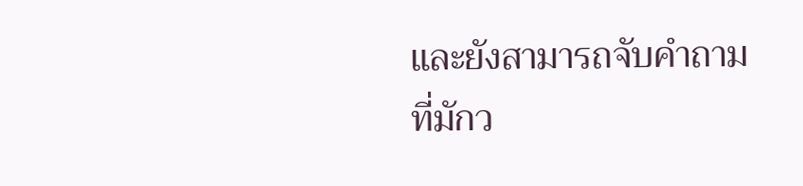และยังสามารถจับคำถามที่มักว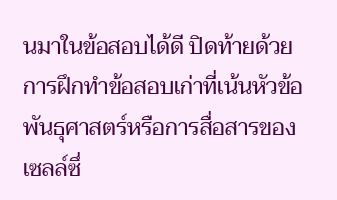นมาในข้อสอบได้ดี ปิดท้ายด้วยการฝึกทำข้อสอบเก่าที่เน้นหัวข้อพันธุศาสตร์หรือการสื่อสารของเซลล์ซึ่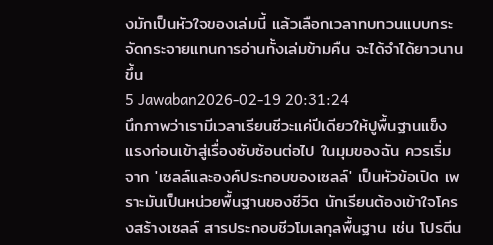งมักเป็นหัวใจของเล่มนี้ แล้วเลือกเวลาทบทวนแบบกระจัดกระจายแทนการอ่านทั้งเล่มข้ามคืน จะได้จำได้ยาวนานขึ้น
5 Jawaban2026-02-19 20:31:24
นึกภาพว่าเรามีเวลาเรียนชีวะแค่ปีเดียวให้ปูพื้นฐานแข็งแรงก่อนเข้าสู่เรื่องซับซ้อนต่อไป ในมุมของฉัน ควรเริ่มจาก 'เซลล์และองค์ประกอบของเซลล์' เป็นหัวข้อเปิด เพราะมันเป็นหน่วยพื้นฐานของชีวิต นักเรียนต้องเข้าใจโครงสร้างเซลล์ สารประกอบชีวโมเลกุลพื้นฐาน เช่น โปรตีน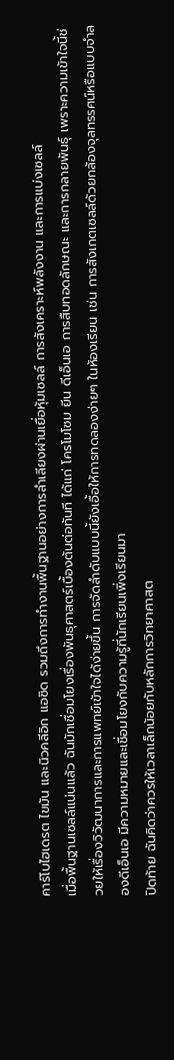คาร์โบไฮเดรต ไขมัน และนิวคลีอิก แอซิด รวมถึงการทำงานพื้นฐานอย่างการลำเลียงผ่านเยื่อหุ้มเซลล์ การสังเคราะห์พลังงาน และการแบ่งเซลล์
เมื่อพื้นฐานเซลล์แน่นแล้ว ฉันมักเชื่อมโยงเรื่องพันธุศาสตร์เบื้องต้นต่อทันที ได้แก่ โครโมโซม ยีน ดีเอ็นเอ การสืบทอดลักษณะ และการกลายพันธุ์ เพราะความเข้าใจนี้ช่วยให้เรื่องวิวัฒนาการและการแพทย์เข้าใจได้ง่ายขึ้น การจัดลำดับแบบนี้ยังเอื้อให้การทดลองง่ายๆ ในห้องเรียน เช่น การสังเกตเซลล์ด้วยกล้องจุลทรรศน์หรือแบบจำลองดีเอ็นเอ มีความหมายและเชื่อมโยงกับความรู้ที่นักเรียนเพิ่งเรียนมา
ปิดท้าย ฉันคิดว่าควรให้เวลาเล็กน้อยกับหลักการวิทยาศาสต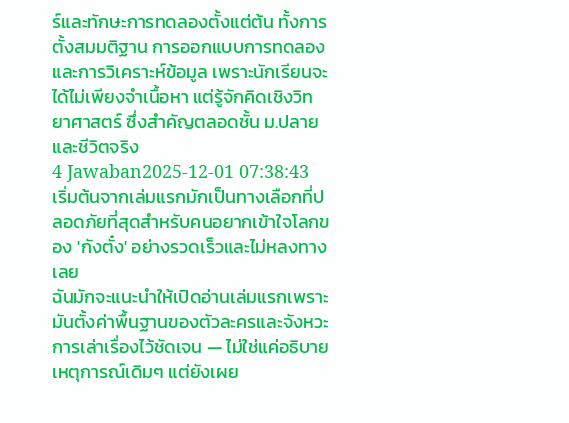ร์และทักษะการทดลองตั้งแต่ต้น ทั้งการตั้งสมมติฐาน การออกแบบการทดลอง และการวิเคราะห์ข้อมูล เพราะนักเรียนจะได้ไม่เพียงจำเนื้อหา แต่รู้จักคิดเชิงวิทยาศาสตร์ ซึ่งสำคัญตลอดชั้น ม.ปลายและชีวิตจริง
4 Jawaban2025-12-01 07:38:43
เริ่มต้นจากเล่มแรกมักเป็นทางเลือกที่ปลอดภัยที่สุดสำหรับคนอยากเข้าใจโลกของ 'กังตั๋ง' อย่างรวดเร็วและไม่หลงทางเลย
ฉันมักจะแนะนำให้เปิดอ่านเล่มแรกเพราะมันตั้งค่าพื้นฐานของตัวละครและจังหวะการเล่าเรื่องไว้ชัดเจน — ไม่ใช่แค่อธิบายเหตุการณ์เดิมๆ แต่ยังเผย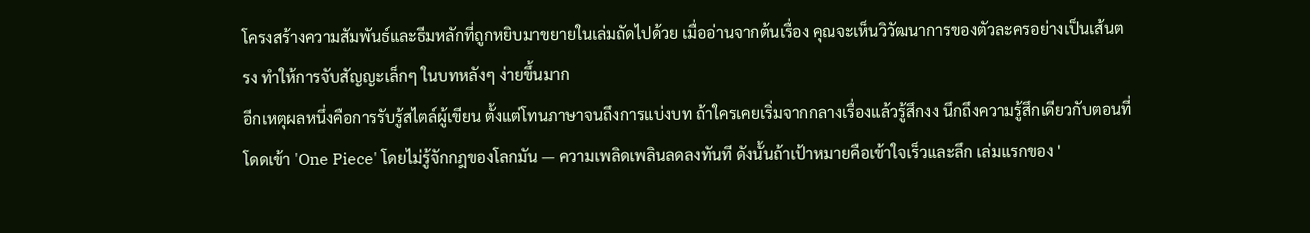โครงสร้างความสัมพันธ์และธีมหลักที่ถูกหยิบมาขยายในเล่มถัดไปด้วย เมื่ออ่านจากต้นเรื่อง คุณจะเห็นวิวัฒนาการของตัวละครอย่างเป็นเส้นตรง ทำให้การจับสัญญะเล็กๆ ในบทหลังๆ ง่ายขึ้นมาก
อีกเหตุผลหนึ่งคือการรับรู้สไตล์ผู้เขียน ตั้งแต่โทนภาษาจนถึงการแบ่งบท ถ้าใครเคยเริ่มจากกลางเรื่องแล้วรู้สึกงง นึกถึงความรู้สึกเดียวกับตอนที่โดดเข้า 'One Piece' โดยไม่รู้จักกฎของโลกมัน — ความเพลิดเพลินลดลงทันที ดังนั้นถ้าเป้าหมายคือเข้าใจเร็วและลึก เล่มแรกของ '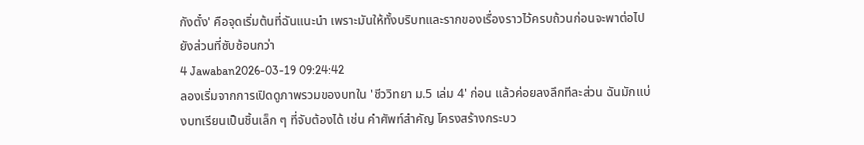กังตั๋ง' คือจุดเริ่มต้นที่ฉันแนะนำ เพราะมันให้ทั้งบริบทและรากของเรื่องราวไว้ครบถ้วนก่อนจะพาต่อไปยังส่วนที่ซับซ้อนกว่า
4 Jawaban2026-03-19 09:24:42
ลองเริ่มจากการเปิดดูภาพรวมของบทใน 'ชีววิทยา ม.5 เล่ม 4' ก่อน แล้วค่อยลงลึกทีละส่วน ฉันมักแบ่งบทเรียนเป็นชิ้นเล็ก ๆ ที่จับต้องได้ เช่น คำศัพท์สำคัญ โครงสร้างกระบว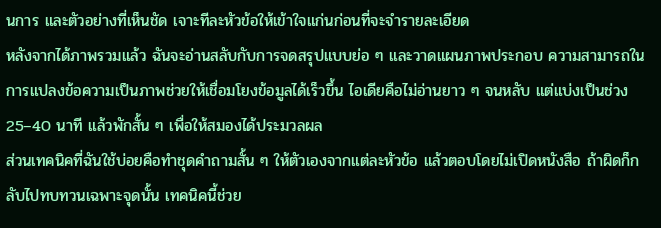นการ และตัวอย่างที่เห็นชัด เจาะทีละหัวข้อให้เข้าใจแก่นก่อนที่จะจำรายละเอียด
หลังจากได้ภาพรวมแล้ว ฉันจะอ่านสลับกับการจดสรุปแบบย่อ ๆ และวาดแผนภาพประกอบ ความสามารถในการแปลงข้อความเป็นภาพช่วยให้เชื่อมโยงข้อมูลได้เร็วขึ้น ไอเดียคือไม่อ่านยาว ๆ จนหลับ แต่แบ่งเป็นช่วง 25–40 นาที แล้วพักสั้น ๆ เพื่อให้สมองได้ประมวลผล
ส่วนเทคนิคที่ฉันใช้บ่อยคือทำชุดคำถามสั้น ๆ ให้ตัวเองจากแต่ละหัวข้อ แล้วตอบโดยไม่เปิดหนังสือ ถ้าผิดก็กลับไปทบทวนเฉพาะจุดนั้น เทคนิคนี้ช่วย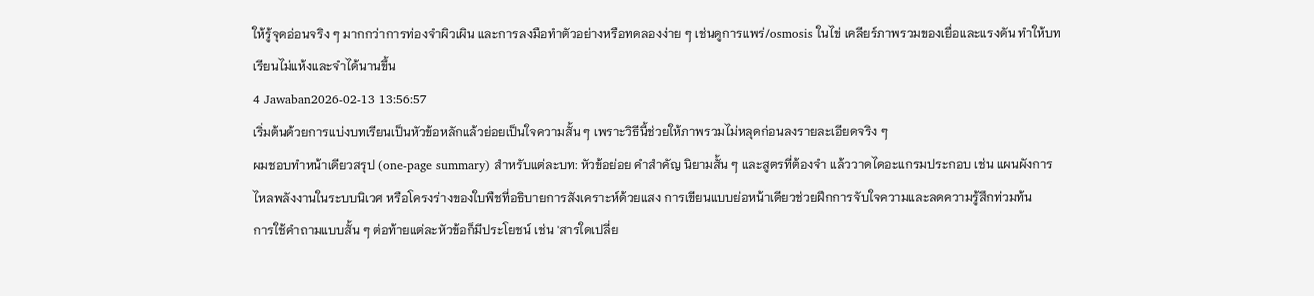ให้รู้จุดอ่อนจริง ๆ มากกว่าการท่องจำผิวเผิน และการลงมือทำตัวอย่างหรือทดลองง่าย ๆ เช่นดูการแพร่/osmosis ในไข่ เคลียร์ภาพรวมของเยื่อและแรงดัน ทำให้บทเรียนไม่แห้งและจำได้นานขึ้น
4 Jawaban2026-02-13 13:56:57
เริ่มต้นด้วยการแบ่งบทเรียนเป็นหัวข้อหลักแล้วย่อยเป็นใจความสั้น ๆ เพราะวิธีนี้ช่วยให้ภาพรวมไม่หลุดก่อนลงรายละเอียดจริง ๆ
ผมชอบทำหน้าเดียวสรุป (one‑page summary) สำหรับแต่ละบท: หัวข้อย่อย คำสำคัญ นิยามสั้น ๆ และสูตรที่ต้องจำ แล้ววาดไดอะแกรมประกอบ เช่น แผนผังการไหลพลังงานในระบบนิเวศ หรือโครงร่างของใบพืชที่อธิบายการสังเคราะห์ด้วยแสง การเขียนแบบย่อหน้าเดียวช่วยฝึกการจับใจความและลดความรู้สึกท่วมท้น
การใช้คำถามแบบสั้น ๆ ต่อท้ายแต่ละหัวข้อก็มีประโยชน์ เช่น 'สารใดเปลี่ย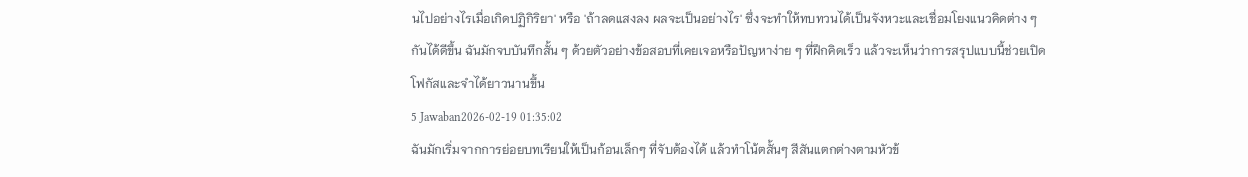นไปอย่างไรเมื่อเกิดปฏิกิริยา' หรือ 'ถ้าลดแสงลง ผลจะเป็นอย่างไร' ซึ่งจะทำให้ทบทวนได้เป็นจังหวะและเชื่อมโยงแนวคิดต่าง ๆ กันได้ดีขึ้น ฉันมักจบบันทึกสั้น ๆ ด้วยตัวอย่างข้อสอบที่เคยเจอหรือปัญหาง่าย ๆ ที่ฝึกคิดเร็ว แล้วจะเห็นว่าการสรุปแบบนี้ช่วยเปิดโฟกัสและจำได้ยาวนานขึ้น
5 Jawaban2026-02-19 01:35:02
ฉันมักเริ่มจากการย่อยบทเรียนให้เป็นก้อนเล็กๆ ที่จับต้องได้ แล้วทำโน้ตสั้นๆ สีสันแตกต่างตามหัวข้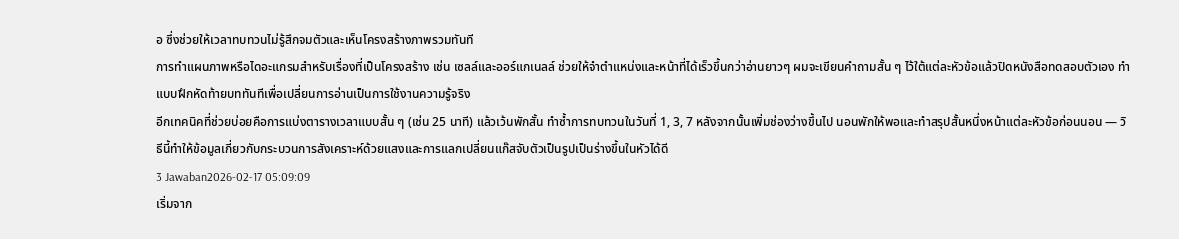อ ซึ่งช่วยให้เวลาทบทวนไม่รู้สึกจมตัวและเห็นโครงสร้างภาพรวมทันที
การทำแผนภาพหรือไดอะแกรมสำหรับเรื่องที่เป็นโครงสร้าง เช่น เซลล์และออร์แกเนลล์ ช่วยให้จำตำแหน่งและหน้าที่ได้เร็วขึ้นกว่าอ่านยาวๆ ผมจะเขียนคำถามสั้น ๆ ไว้ใต้แต่ละหัวข้อแล้วปิดหนังสือทดสอบตัวเอง ทำแบบฝึกหัดท้ายบททันทีเพื่อเปลี่ยนการอ่านเป็นการใช้งานความรู้จริง
อีกเทคนิคที่ช่วยบ่อยคือการแบ่งตารางเวลาแบบสั้น ๆ (เช่น 25 นาที) แล้วเว้นพักสั้น ทำซ้ำการทบทวนในวันที่ 1, 3, 7 หลังจากนั้นเพิ่มช่องว่างขึ้นไป นอนพักให้พอและทำสรุปสั้นหนึ่งหน้าแต่ละหัวข้อก่อนนอน — วิธีนี้ทำให้ข้อมูลเกี่ยวกับกระบวนการสังเคราะห์ด้วยแสงและการแลกเปลี่ยนแก๊สจับตัวเป็นรูปเป็นร่างขึ้นในหัวได้ดี
3 Jawaban2026-02-17 05:09:09
เริ่มจาก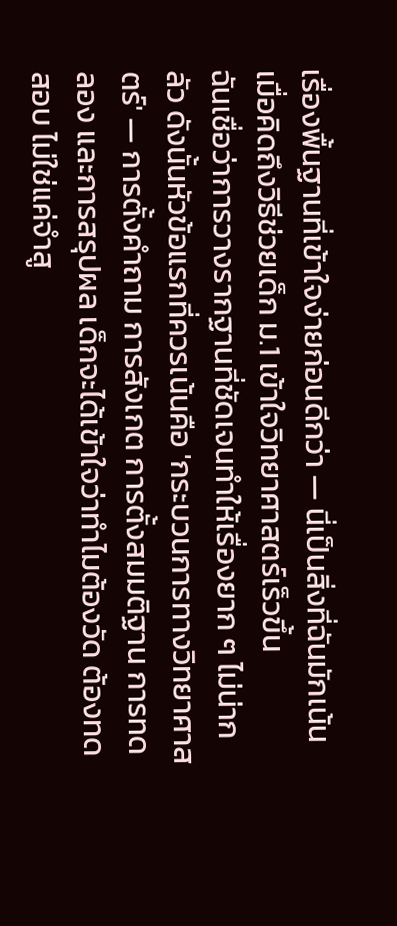เรื่องพื้นฐานที่เข้าใจง่ายก่อนดีกว่า — นี่เป็นสิ่งที่ฉันมักเน้นเมื่อคิดถึงวิธีช่วยเด็ก ม.1 เข้าใจวิทยาศาสตร์เร็วขึ้น
ฉันเชื่อว่าการวางรากฐานที่ชัดเจนทำให้เรื่องยาก ๆ ไม่น่ากลัว ดังนั้นหัวข้อแรกที่ควรเน้นคือ 'กระบวนการทางวิทยาศาสตร์' — การตั้งคำถาม การสังเกต การตั้งสมมติฐาน การทดลอง และการสรุปผล เด็กจะได้เข้าใจว่าทำไมต้องวัด ต้องทดสอบ ไม่ใช่แค่จำสู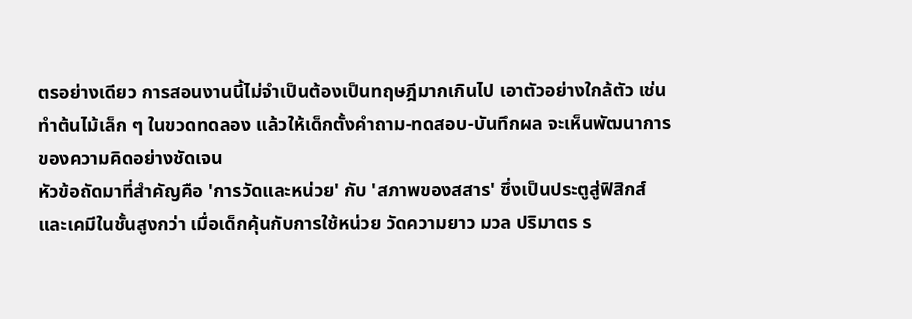ตรอย่างเดียว การสอนงานนี้ไม่จำเป็นต้องเป็นทฤษฎีมากเกินไป เอาตัวอย่างใกล้ตัว เช่น ทำต้นไม้เล็ก ๆ ในขวดทดลอง แล้วให้เด็กตั้งคำถาม-ทดสอบ-บันทึกผล จะเห็นพัฒนาการของความคิดอย่างชัดเจน
หัวข้อถัดมาที่สำคัญคือ 'การวัดและหน่วย' กับ 'สภาพของสสาร' ซึ่งเป็นประตูสู่ฟิสิกส์และเคมีในชั้นสูงกว่า เมื่อเด็กคุ้นกับการใช้หน่วย วัดความยาว มวล ปริมาตร ร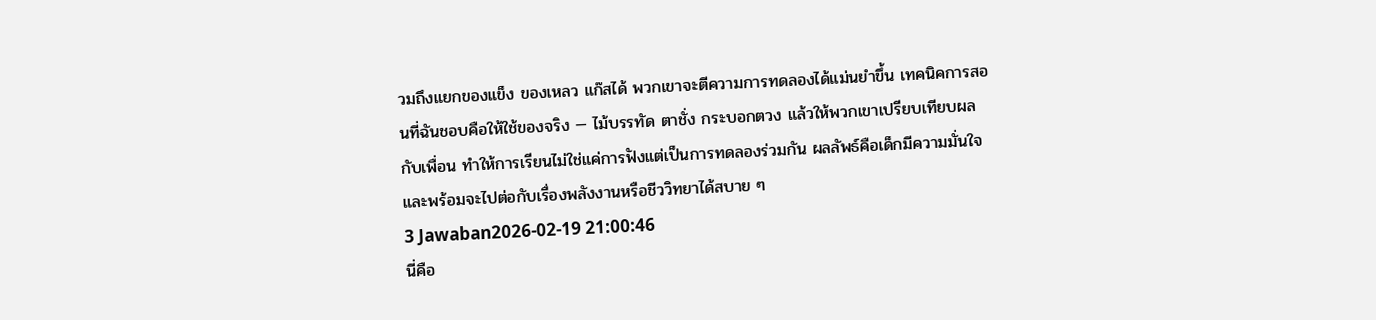วมถึงแยกของแข็ง ของเหลว แก๊สได้ พวกเขาจะตีความการทดลองได้แม่นยำขึ้น เทคนิคการสอนที่ฉันชอบคือให้ใช้ของจริง — ไม้บรรทัด ตาชั่ง กระบอกตวง แล้วให้พวกเขาเปรียบเทียบผลกับเพื่อน ทำให้การเรียนไม่ใช่แค่การฟังแต่เป็นการทดลองร่วมกัน ผลลัพธ์คือเด็กมีความมั่นใจและพร้อมจะไปต่อกับเรื่องพลังงานหรือชีววิทยาได้สบาย ๆ
3 Jawaban2026-02-19 21:00:46
นี่คือ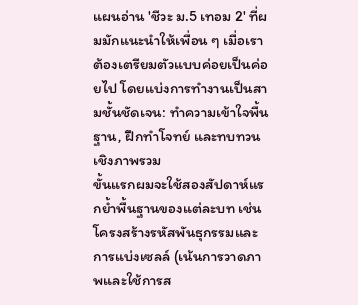แผนอ่าน 'ชีวะ ม.5 เทอม 2' ที่ผมมักแนะนำให้เพื่อน ๆ เมื่อเราต้องเตรียมตัวแบบค่อยเป็นค่อยไป โดยแบ่งการทำงานเป็นสามชั้นชัดเจน: ทำความเข้าใจพื้นฐาน, ฝึกทำโจทย์ และทบทวนเชิงภาพรวม
ขั้นแรกผมจะใช้สองสัปดาห์แรกย้ำพื้นฐานของแต่ละบท เช่น โครงสร้างรหัสพันธุกรรมและการแบ่งเซลล์ (เน้นการวาดภาพและใช้การส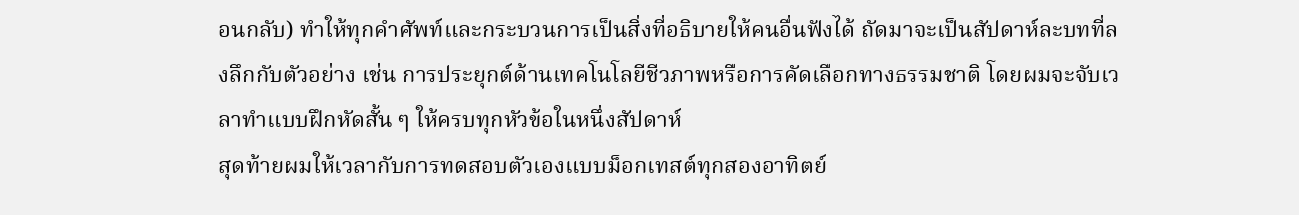อนกลับ) ทำให้ทุกคำศัพท์และกระบวนการเป็นสิ่งที่อธิบายให้คนอื่นฟังได้ ถัดมาจะเป็นสัปดาห์ละบทที่ลงลึกกับตัวอย่าง เช่น การประยุกต์ด้านเทคโนโลยีชีวภาพหรือการคัดเลือกทางธรรมชาติ โดยผมจะจับเวลาทำแบบฝึกหัดสั้น ๆ ให้ครบทุกหัวข้อในหนึ่งสัปดาห์
สุดท้ายผมให้เวลากับการทดสอบตัวเองแบบม็อกเทสต์ทุกสองอาทิตย์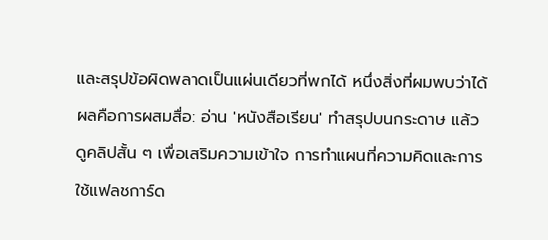และสรุปข้อผิดพลาดเป็นแผ่นเดียวที่พกได้ หนึ่งสิ่งที่ผมพบว่าได้ผลคือการผสมสื่อ: อ่าน 'หนังสือเรียน' ทำสรุปบนกระดาษ แล้วดูคลิปสั้น ๆ เพื่อเสริมความเข้าใจ การทำแผนที่ความคิดและการใช้แฟลชการ์ด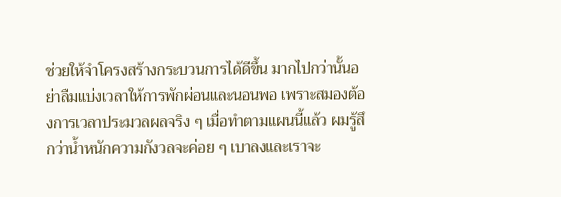ช่วยให้จำโครงสร้างกระบวนการได้ดีขึ้น มากไปกว่านั้นอย่าลืมแบ่งเวลาให้การพักผ่อนและนอนพอ เพราะสมองต้องการเวลาประมวลผลจริง ๆ เมื่อทำตามแผนนี้แล้ว ผมรู้สึกว่าน้ำหนักความกังวลจะค่อย ๆ เบาลงและเราจะ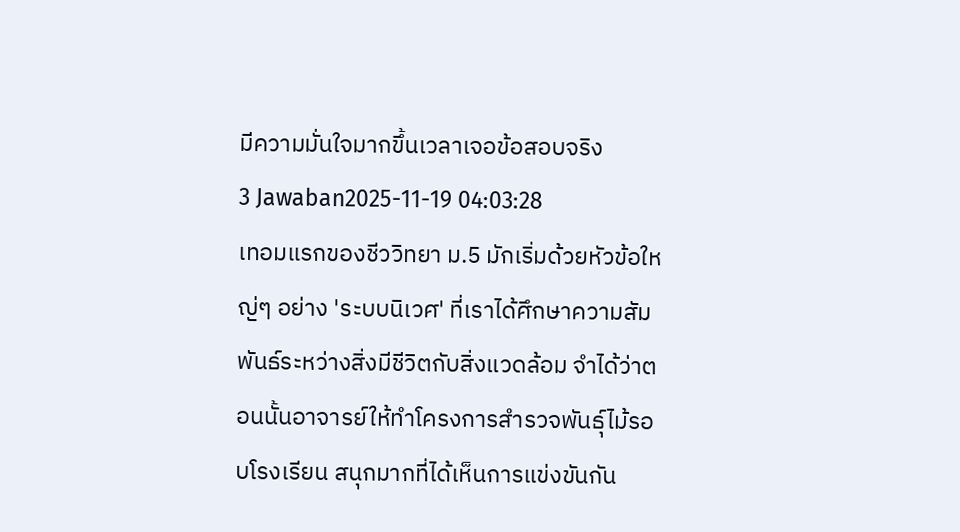มีความมั่นใจมากขึ้นเวลาเจอข้อสอบจริง
3 Jawaban2025-11-19 04:03:28
เทอมแรกของชีววิทยา ม.5 มักเริ่มด้วยหัวข้อใหญ่ๆ อย่าง 'ระบบนิเวศ' ที่เราได้ศึกษาความสัมพันธ์ระหว่างสิ่งมีชีวิตกับสิ่งแวดล้อม จำได้ว่าตอนนั้นอาจารย์ให้ทำโครงการสำรวจพันธุ์ไม้รอบโรงเรียน สนุกมากที่ได้เห็นการแข่งขันกัน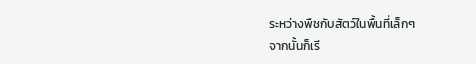ระหว่างพืชกับสัตว์ในพื้นที่เล็กๆ
จากนั้นก็เรี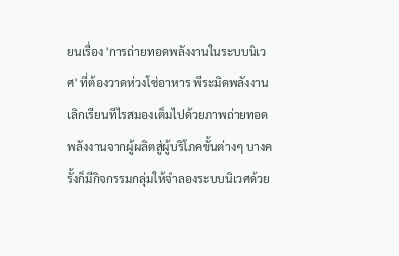ยนเรื่อง 'การถ่ายทอดพลังงานในระบบนิเวศ' ที่ต้องวาดห่วงโซ่อาหาร พีระมิดพลังงาน เลิกเรียนทีไรสมองเต็มไปด้วยภาพถ่ายทอดพลังงานจากผู้ผลิตสู่ผู้บริโภคขั้นต่างๆ บางครั้งก็มีกิจกรรมกลุ่มให้จำลองระบบนิเวศด้วย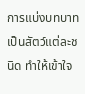การแบ่งบทบาทเป็นสัตว์แต่ละชนิด ทำให้เข้าใจ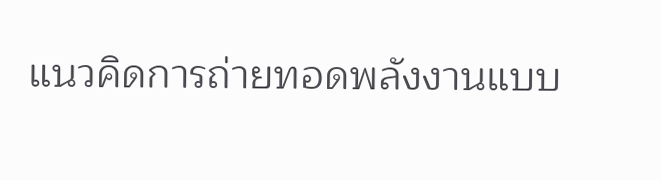แนวคิดการถ่ายทอดพลังงานแบบ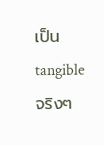เป็น tangible จริงๆ